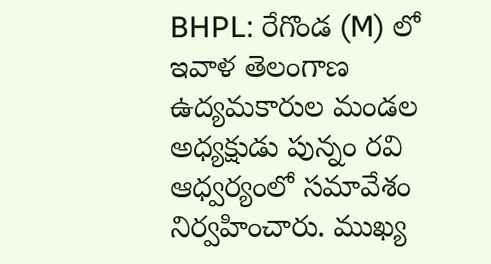BHPL: రేగొండ (M) లో ఇవాళ తెలంగాణ ఉద్యమకారుల మండల అధ్యక్షుడు పున్నం రవి ఆధ్వర్యంలో సమావేశం నిర్వహించారు. ముఖ్య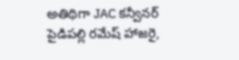అతిథిగా JAC కన్వీనర్ పైడిపల్లి రమేష్ హాజరై,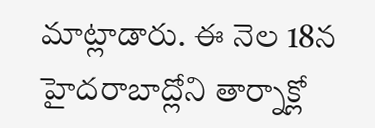మాట్లాడారు. ఈ నెల 18న హైదరాబాద్లోని తార్నాక్లో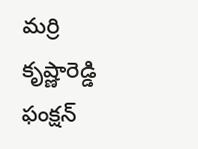మర్రి కృష్ణారెడ్డి ఫంక్షన్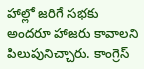హాల్లో జరిగే సభకు అందరూ హాజరు కావాలని పిలుపునిచ్చారు. కాంగ్రెస్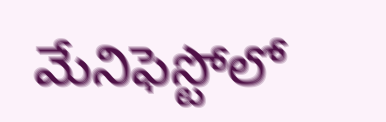మేనిఫెస్టోలో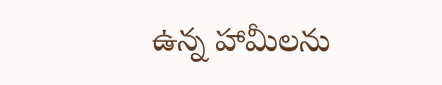ఉన్న హామీలను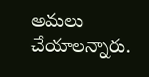అమలు చేయాలన్నారు.